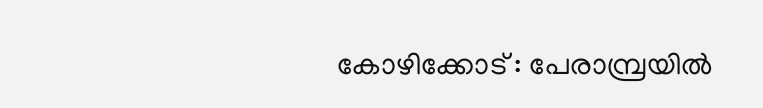കോഴിക്കോട് : പേരാമ്പ്രയിൽ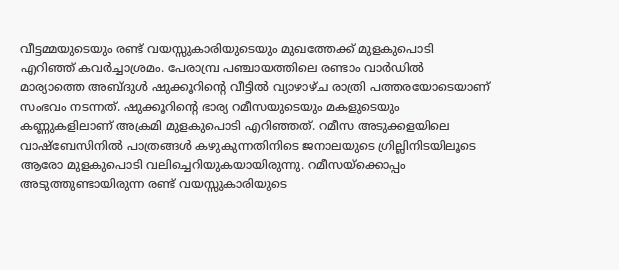വീട്ടമ്മയുടെയും രണ്ട് വയസ്സുകാരിയുടെയും മുഖത്തേക്ക് മുളകുപൊടി എറിഞ്ഞ് കവർച്ചാശ്രമം. പേരാമ്പ്ര പഞ്ചായത്തിലെ രണ്ടാം വാർഡിൽ മാര്യാത്തെ അബ്ദുൾ ഷുക്കൂറിന്റെ വീട്ടിൽ വ്യാഴാഴ്ച രാത്രി പത്തരയോടെയാണ് സംഭവം നടന്നത്. ഷുക്കൂറിന്റെ ഭാര്യ റമീസയുടെയും മകളുടെയും കണ്ണുകളിലാണ് അക്രമി മുളകുപൊടി എറിഞ്ഞത്. റമീസ അടുക്കളയിലെ വാഷ്ബേസിനിൽ പാത്രങ്ങൾ കഴുകുന്നതിനിടെ ജനാലയുടെ ഗ്രില്ലിനിടയിലൂടെ ആരോ മുളകുപൊടി വലിച്ചെറിയുകയായിരുന്നു. റമീസയ്ക്കൊപ്പം അടുത്തുണ്ടായിരുന്ന രണ്ട് വയസ്സുകാരിയുടെ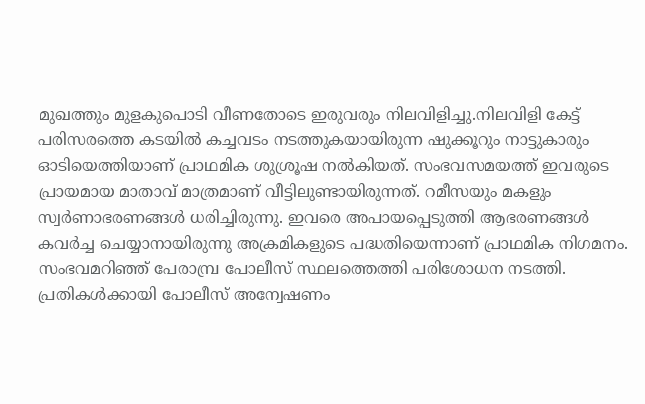മുഖത്തും മുളകുപൊടി വീണതോടെ ഇരുവരും നിലവിളിച്ചു.നിലവിളി കേട്ട് പരിസരത്തെ കടയിൽ കച്ചവടം നടത്തുകയായിരുന്ന ഷുക്കൂറും നാട്ടുകാരും ഓടിയെത്തിയാണ് പ്രാഥമിക ശുശ്രൂഷ നൽകിയത്. സംഭവസമയത്ത് ഇവരുടെ പ്രായമായ മാതാവ് മാത്രമാണ് വീട്ടിലുണ്ടായിരുന്നത്. റമീസയും മകളും സ്വർണാഭരണങ്ങൾ ധരിച്ചിരുന്നു. ഇവരെ അപായപ്പെടുത്തി ആഭരണങ്ങൾ കവർച്ച ചെയ്യാനായിരുന്നു അക്രമികളുടെ പദ്ധതിയെന്നാണ് പ്രാഥമിക നിഗമനം. സംഭവമറിഞ്ഞ് പേരാമ്പ്ര പോലീസ് സ്ഥലത്തെത്തി പരിശോധന നടത്തി. പ്രതികൾക്കായി പോലീസ് അന്വേഷണം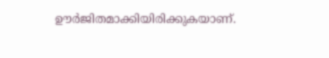ഊർജിതമാക്കിയിരിക്കുകയാണ്.